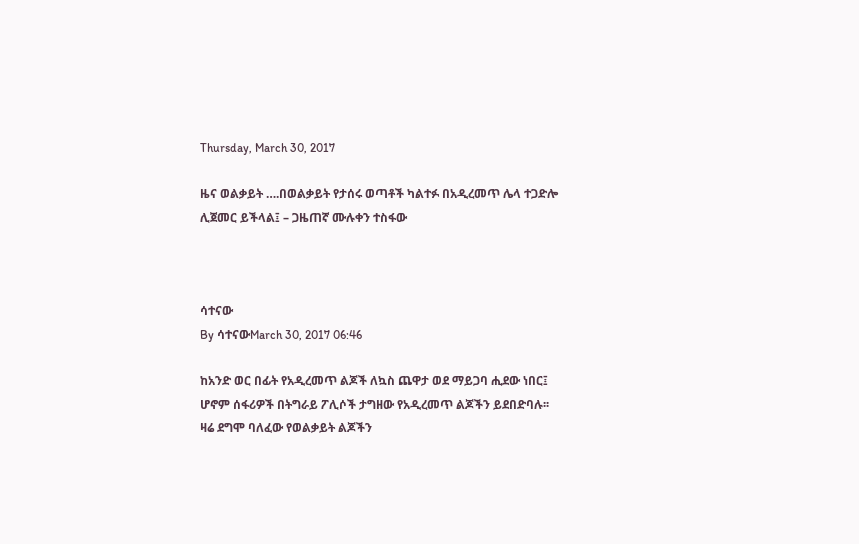Thursday, March 30, 2017

ዜና ወልቃይት ….በወልቃይት የታሰሩ ወጣቶች ካልተፉ በአዲረመጥ ሌላ ተጋድሎ ሊጀመር ይችላል፤ – ጋዜጠኛ ሙሉቀን ተስፋው



ሳተናው
By ሳተናውMarch 30, 2017 06:46

ከአንድ ወር በፊት የአዲረመጥ ልጆች ለኳስ ጨዋታ ወደ ማይጋባ ሒደው ነበር፤ ሆኖም ሰፋሪዎች በትግራይ ፖሊሶች ታግዘው የአዲረመጥ ልጆችን ይደበድባሉ፡፡ ዛሬ ደግሞ ባለፈው የወልቃይት ልጆችን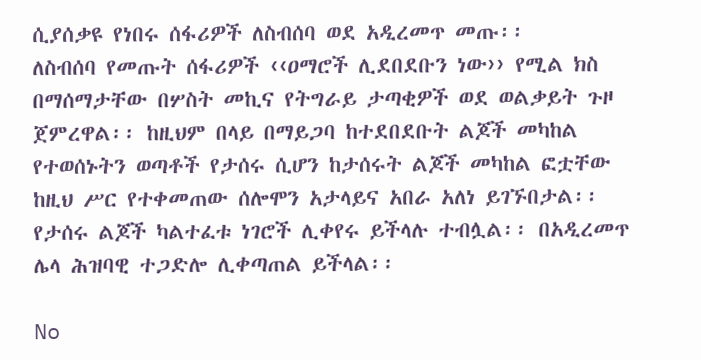ሲያሰቃዩ የነበሩ ሰፋሪዎች ለስብሰባ ወደ አዲረመጥ መጡ፡፡
ለስብሰባ የመጡት ሰፋሪዎች ‹‹ዐማሮች ሊደበደቡን ነው›› የሚል ክስ በማሰማታቸው በሦስት መኪና የትግራይ ታጣቂዎች ወደ ወልቃይት ጉዞ ጀምረዋል፡፡ ከዚህም በላይ በማይጋባ ከተደበደቡት ልጆች መካከል የተወሰኑትን ወጣቶች የታሰሩ ሲሆን ከታሰሩት ልጆች መካከል ፎቷቸው ከዚህ ሥር የተቀመጠው ሰሎሞን አታላይና አበራ አለነ ይገኙበታል፡፡ የታሰሩ ልጆች ካልተፈቱ ነገሮች ሊቀየሩ ይችላሉ ተብሏል፡፡ በአዲረመጥ ሌላ ሕዝባዊ ተጋድሎ ሊቀጣጠል ይችላል፡፡

No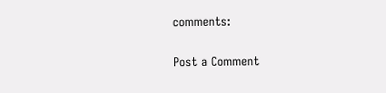comments:

Post a Comment